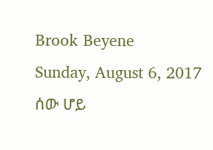Brook Beyene
Sunday, August 6, 2017
ሰው ሆይ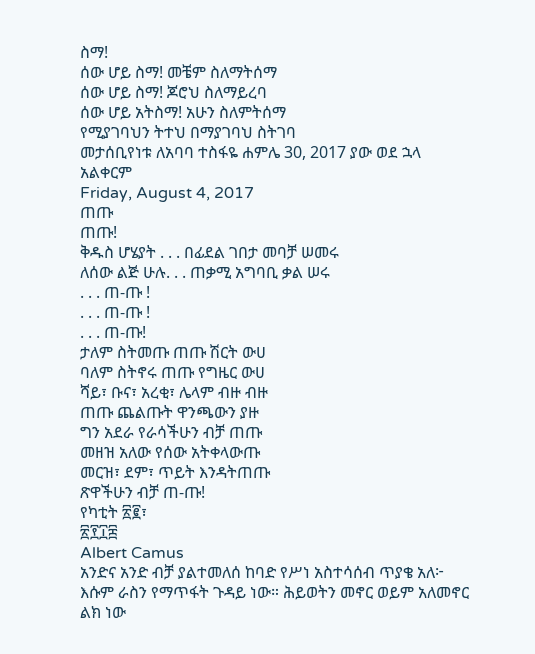ስማ!
ሰው ሆይ ስማ! መቼም ስለማትሰማ
ሰው ሆይ ስማ! ጆሮህ ስለማይረባ
ሰው ሆይ አትስማ! አሁን ስለምትሰማ
የሚያገባህን ትተህ በማያገባህ ስትገባ
መታሰቢየነቱ ለአባባ ተስፋዬ ሐምሌ 30, 2017 ያው ወደ ኋላ አልቀርም
Friday, August 4, 2017
ጠጡ
ጠጡ!
ቅዱስ ሆሄያት . . . በፊደል ገበታ መባቻ ሠመሩ
ለሰው ልጅ ሁሉ. . . ጠቃሚ አግባቢ ቃል ሠሩ
. . . ጠ-ጡ !
. . . ጠ-ጡ !
. . . ጠ-ጡ!
ታለም ስትመጡ ጠጡ ሽርት ውሀ
ባለም ስትኖሩ ጠጡ የግዜር ውሀ
ሻይ፣ ቡና፣ አረቂ፣ ሌላም ብዙ ብዙ
ጠጡ ጨልጡት ዋንጫውን ያዙ
ግን አደራ የራሳችሁን ብቻ ጠጡ
መዘዝ አለው የሰው አትቀላውጡ
መርዝ፣ ደም፣ ጥይት እንዳትጠጡ
ጽዋችሁን ብቻ ጠ-ጡ!
የካቲት ፳፪፣
፳፻፲፰
Albert Camus
አንድና አንድ ብቻ ያልተመለሰ ከባድ የሥነ አስተሳሰብ ጥያቄ አለ፦ እሱም ራስን የማጥፋት ጉዳይ ነው። ሕይወትን መኖር ወይም አለመኖር ልክ ነው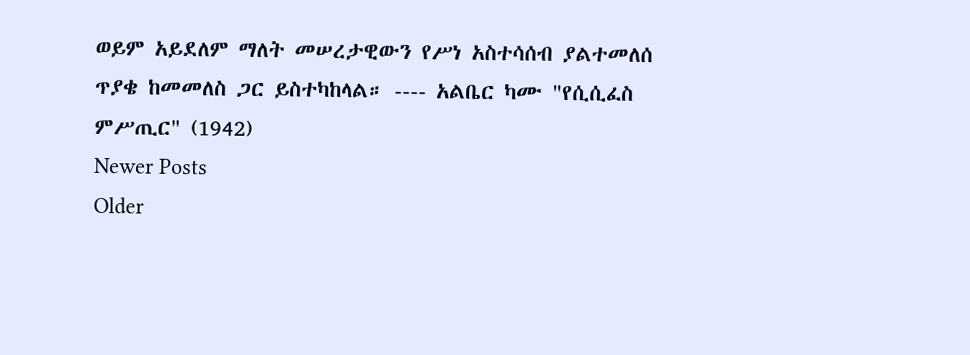ወይም አይደለም ማለት መሠረታዊውን የሥነ አስተሳሰብ ያልተመለሰ ጥያቄ ከመመለስ ጋር ይስተካከላል። ---- አልቤር ካሙ "የሲሲፈስ ምሥጢር" (1942)
Newer Posts
Older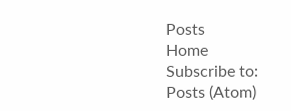Posts
Home
Subscribe to:
Posts (Atom)